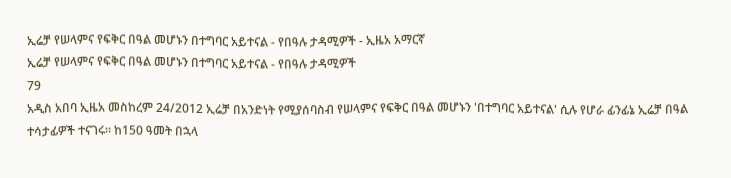ኢሬቻ የሠላምና የፍቅር በዓል መሆኑን በተግባር አይተናል - የበዓሉ ታዳሚዎች - ኢዜአ አማርኛ
ኢሬቻ የሠላምና የፍቅር በዓል መሆኑን በተግባር አይተናል - የበዓሉ ታዳሚዎች
79
አዲስ አበባ ኢዜአ መስከረም 24/2012 ኢሬቻ በአንድነት የሚያሰባስብ የሠላምና የፍቅር በዓል መሆኑን 'በተግባር አይተናል' ሲሉ የሆራ ፊንፊኔ ኢሬቻ በዓል ተሳታፊዎች ተናገሩ። ከ150 ዓመት በኋላ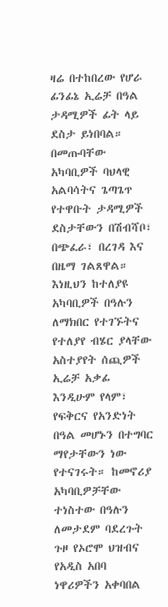ዛሬ በተከበረው የሆራ ፊንፊኔ ኢሬቻ በዓል ታዳሚዎች ፊት ላይ ደስታ ይነበባል። በመጡባቸው አካባቢዎች ባህላዊ አልባሳትና ጌጣጌጥ የተዋቡት ታዳሚዎች ደስታቸውን በሽብሻቦ፣ በጭፈራ፣ በረገዳ እና በዜማ ገልጸዋል። እነዚህን ከተለያዩ አካባቢዎች በዓሉን ለማክበር የተገኙትና የተለያየ ብሄር ያላቸው አስተያየት ሰጪዎች ኢሬቻ አቃፊ እንዲሁም የላም፣ የፍቅርና የአንድነት በዓል መሆኑን በተግባር ማየታቸውን ነው የተናገሩት። ከመኖሪያ አካባቢዎቻቸው ተነስተው በዓሉን ለመታደም ባደረጉት ጉዞ የኦሮሞ ህዝብና የአዲስ አበባ ነዋሪዎችን አቀባበል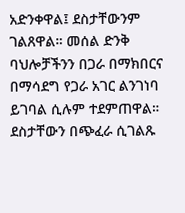አድንቀዋል፤ ደስታቸውንም ገልጸዋል። መሰል ድንቅ ባህሎቻችንን በጋራ በማክበርና በማሳደግ የጋራ አገር ልንገነባ ይገባል ሲሉም ተደምጠዋል። ደስታቸውን በጭፈራ ሲገልጹ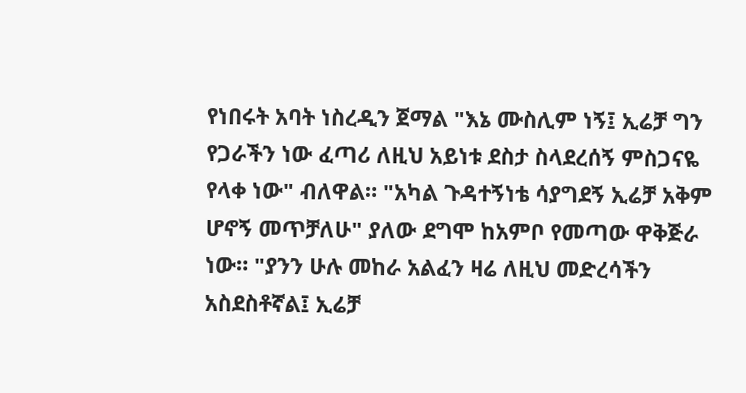የነበሩት አባት ነስረዲን ጀማል "እኔ ሙስሊም ነኝ፤ ኢሬቻ ግን የጋራችን ነው ፈጣሪ ለዚህ አይነቱ ደስታ ስላደረሰኝ ምስጋናዬ የላቀ ነው" ብለዋል። "አካል ጉዳተኝነቴ ሳያግደኝ ኢሬቻ አቅም ሆኖኝ መጥቻለሁ" ያለው ደግሞ ከአምቦ የመጣው ዋቅጅራ ነው። "ያንን ሁሉ መከራ አልፈን ዛሬ ለዚህ መድረሳችን አስደስቶኛል፤ ኢሬቻ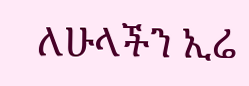ለሁላችን ኢሬ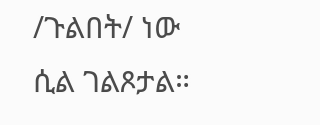/ጉልበት/ ነው ሲል ገልጾታል።